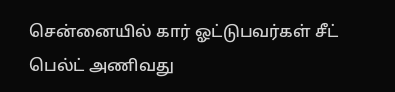சென்னையில் கார் ஓட்டுபவர்கள் சீட் பெல்ட் அணிவது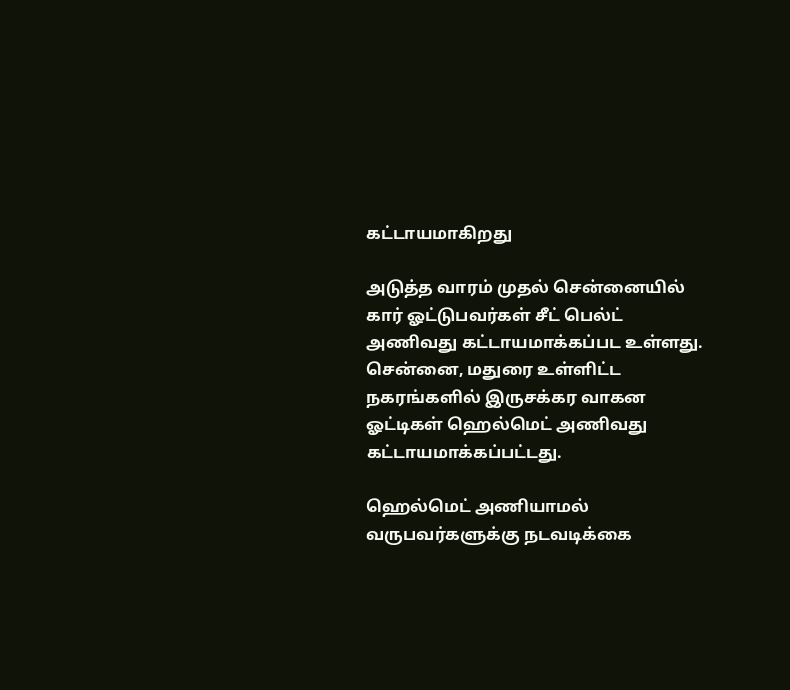கட்டாயமாகிறது

அடுத்த வாரம் முதல் சென்னையில் கார் ஓட்டுபவர்கள் சீட் பெல்ட் அணிவது கட்டாயமாக்கப்பட உள்ளது. சென்னை, மதுரை உள்ளிட்ட நகரங்களில் இருசக்கர வாகன ஓட்டிகள் ஹெல்மெட் அணிவது கட்டாயமாக்கப்பட்டது.

ஹெல்மெட் அணியாமல் வருபவர்களுக்கு நடவடிக்கை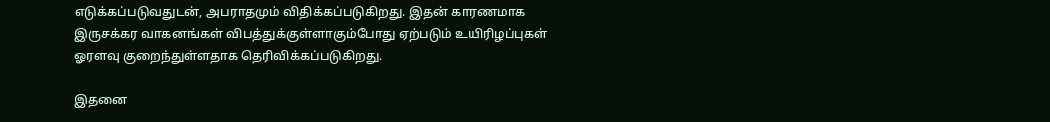எடுக்கப்படுவதுடன், அபராதமும் விதிக்கப்படுகிறது. இதன் காரணமாக இருசக்கர வாகனங்கள் விபத்துக்குள்ளாகும்போது ஏற்படும் உயிரிழப்புகள் ஓரளவு குறைந்துள்ளதாக தெரிவிக்கப்படுகிறது.

இதனை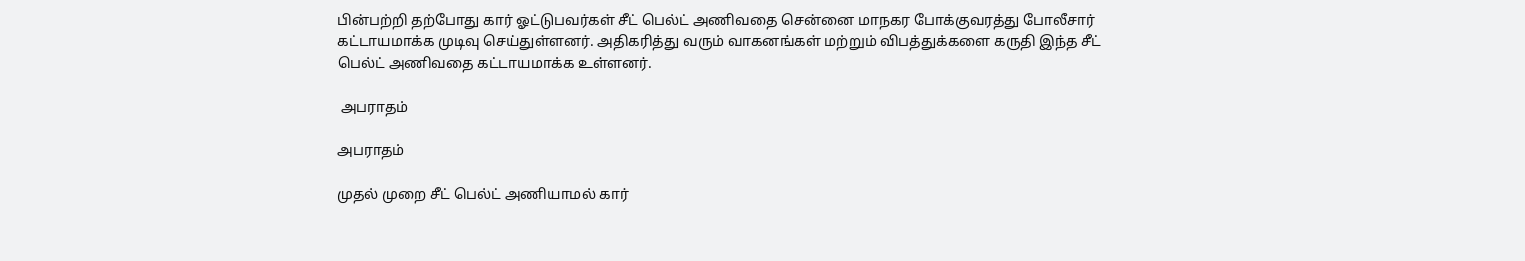பின்பற்றி தற்போது கார் ஓட்டுபவர்கள் சீட் பெல்ட் அணிவதை சென்னை மாநகர போக்குவரத்து போலீசார் கட்டாயமாக்க முடிவு செய்துள்ளனர். அதிகரித்து வரும் வாகனங்கள் மற்றும் விபத்துக்களை கருதி இந்த சீட் பெல்ட் அணிவதை கட்டாயமாக்க உள்ளனர்.

 அபராதம்

அபராதம்

முதல் முறை சீட் பெல்ட் அணியாமல் கார்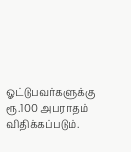ஓட்டுபவர்களுக்கு ரூ.100 அபராதம் விதிக்கப்படும்.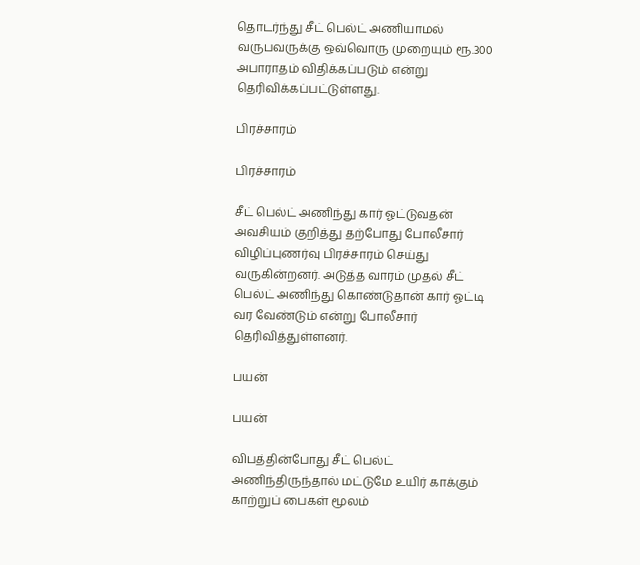தொடர்ந்து சீட் பெல்ட் அணியாமல் வருபவருக்கு ஒவ்வொரு முறையும் ரூ.300 அபாராதம் விதிக்கப்படும் என்று தெரிவிக்கப்பட்டுள்ளது.

பிரச்சாரம்

பிரச்சாரம்

சீட் பெல்ட் அணிந்து கார் ஓட்டுவதன் அவசியம் குறித்து தற்போது போலீசார் விழிப்புணர்வு பிரச்சாரம் செய்து வருகின்றனர். அடுத்த வாரம் முதல் சீட் பெல்ட் அணிந்து கொண்டுதான் கார் ஓட்டி வர வேண்டும் என்று போலீசார் தெரிவித்துள்ளனர்.

பயன்

பயன்

விபத்தின்போது சீட் பெல்ட் அணிந்திருந்தால் மட்டுமே உயிர் காக்கும் காற்றுப் பைகள் மூலம்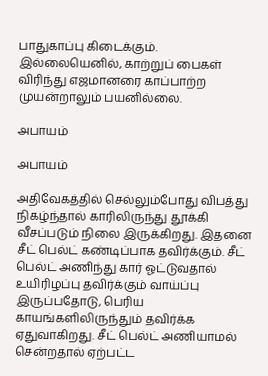பாதுகாப்பு கிடைக்கும். இல்லையெனில், காற்றுப் பைகள் விரிந்து எஜமானரை காப்பாற்ற முயன்றாலும் பயனில்லை.

அபாயம்

அபாயம்

அதிவேகத்தில் செல்லும்போது விபத்து நிகழ்ந்தால் காரிலிருந்து தூக்கி வீசப்படும் நிலை இருக்கிறது. இதனை சீட் பெல்ட் கண்டிப்பாக தவிர்க்கும். சீட் பெல்ட் அணிந்து கார் ஓட்டுவதால் உயிரிழப்பு தவிர்க்கும் வாய்ப்பு இருப்பதோடு, பெரிய காயங்களிலிருந்தும் தவிர்க்க ஏதுவாகிறது. சீட் பெல்ட் அணியாமல் சென்றதால் ஏற்பட்ட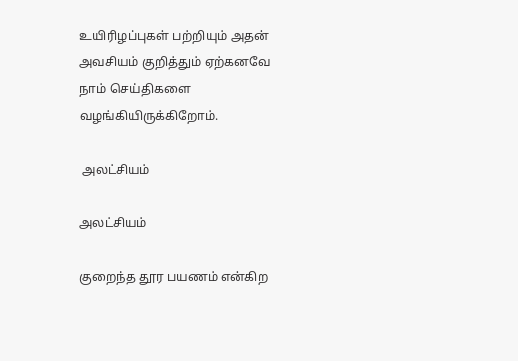உயிரிழப்புகள் பற்றியும் அதன் அவசியம் குறித்தும் ஏற்கனவே நாம் செய்திகளை வழங்கியிருக்கிறோம்.

 அலட்சியம்

அலட்சியம்

குறைந்த தூர பயணம் என்கிற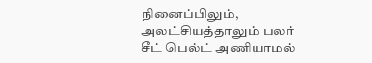நினைப்பிலும், அலட்சியத்தாலும் பலர் சீட் பெல்ட் அணியாமல்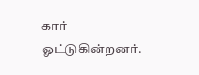கார் ஓட்டுகின்றனர்.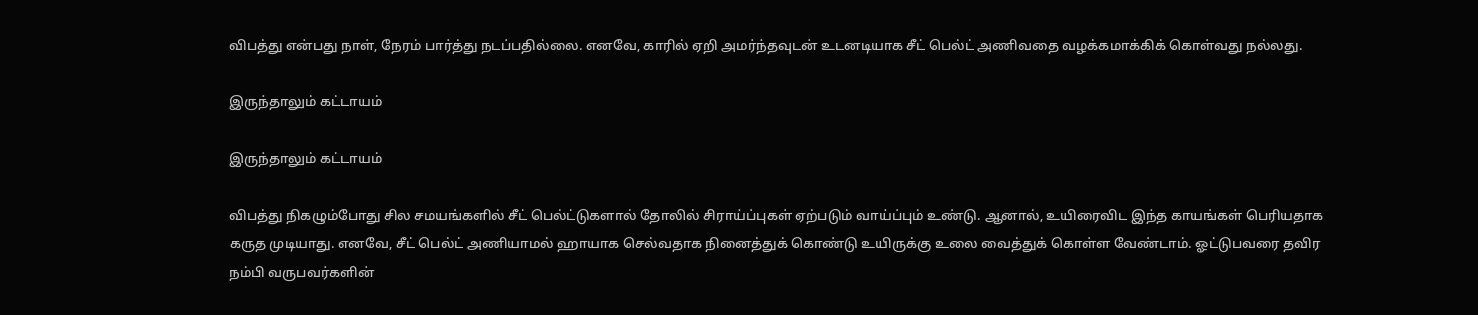விபத்து என்பது நாள், நேரம் பார்த்து நடப்பதில்லை. எனவே, காரில் ஏறி அமர்ந்தவுடன் உடனடியாக சீட் பெல்ட் அணிவதை வழக்கமாக்கிக் கொள்வது நல்லது.

இருந்தாலும் கட்டாயம்

இருந்தாலும் கட்டாயம்

விபத்து நிகழும்போது சில சமயங்களில் சீட் பெல்ட்டுகளால் தோலில் சிராய்ப்புகள் ஏற்படும் வாய்ப்பும் உண்டு. ஆனால், உயிரைவிட இந்த காயங்கள் பெரியதாக கருத முடியாது. எனவே, சீட் பெல்ட் அணியாமல் ஹாயாக செல்வதாக நினைத்துக் கொண்டு உயிருக்கு உலை வைத்துக் கொள்ள வேண்டாம். ஓட்டுபவரை தவிர நம்பி வருபவர்களின்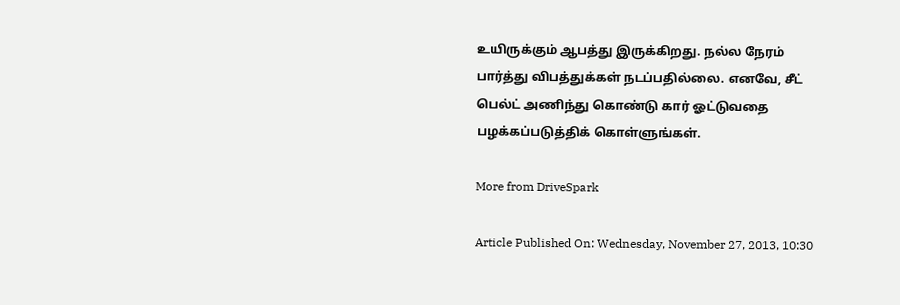உயிருக்கும் ஆபத்து இருக்கிறது. நல்ல நேரம் பார்த்து விபத்துக்கள் நடப்பதில்லை. எனவே, சீட் பெல்ட் அணிந்து கொண்டு கார் ஓட்டுவதை பழக்கப்படுத்திக் கொள்ளுங்கள்.

More from DriveSpark

Article Published On: Wednesday, November 27, 2013, 10:30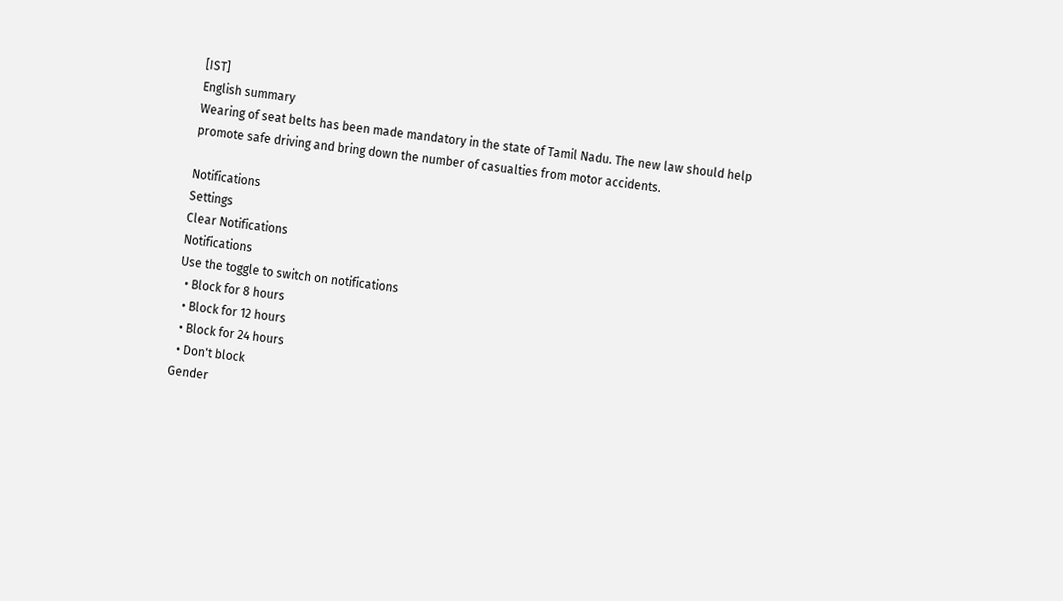[IST]
English summary
Wearing of seat belts has been made mandatory in the state of Tamil Nadu. The new law should help promote safe driving and bring down the number of casualties from motor accidents.

Notifications
Settings
Clear Notifications
Notifications
Use the toggle to switch on notifications
  • Block for 8 hours
  • Block for 12 hours
  • Block for 24 hours
  • Don't block
Gender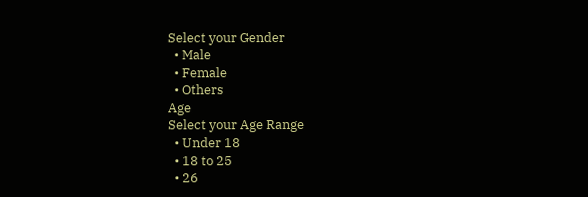Select your Gender
  • Male
  • Female
  • Others
Age
Select your Age Range
  • Under 18
  • 18 to 25
  • 26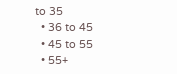to 35
  • 36 to 45
  • 45 to 55
  • 55+